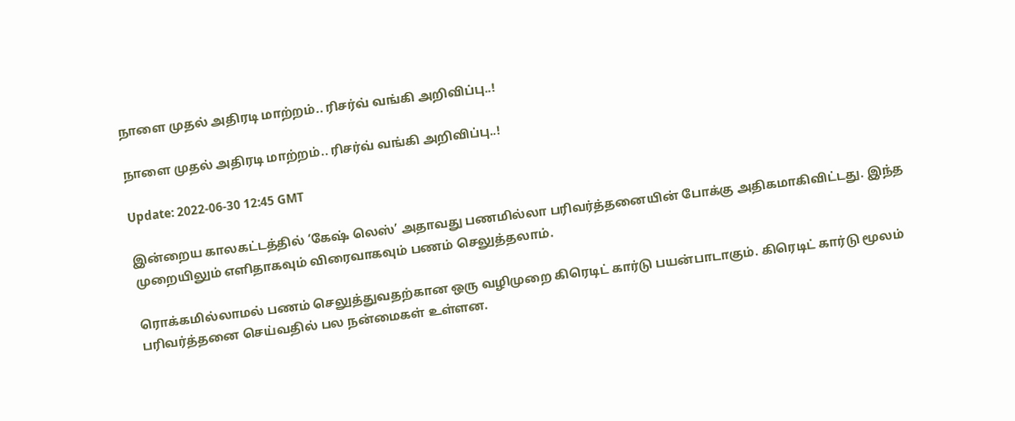நாளை முதல் அதிரடி மாற்றம்.. ரிசர்வ் வங்கி அறிவிப்பு..!

நாளை முதல் அதிரடி மாற்றம்.. ரிசர்வ் வங்கி அறிவிப்பு..!

Update: 2022-06-30 12:45 GMT

இன்றைய காலகட்டத்தில் ‘கேஷ் லெஸ்’ அதாவது பணமில்லா பரிவர்த்தனையின் போக்கு அதிகமாகிவிட்டது. இந்த முறையிலும் எளிதாகவும் விரைவாகவும் பணம் செலுத்தலாம்.

ரொக்கமில்லாமல் பணம் செலுத்துவதற்கான ஒரு வழிமுறை கிரெடிட் கார்டு பயன்பாடாகும். கிரெடிட் கார்டு மூலம் பரிவர்த்தனை செய்வதில் பல நன்மைகள் உள்ளன.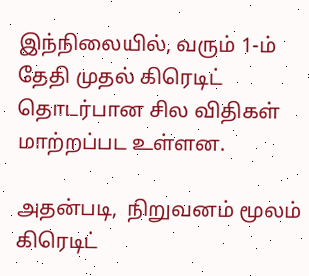இந்நிலையில், வரும் 1-ம் தேதி முதல் கிரெடிட் தொடர்பான சில விதிகள் மாற்றப்பட உள்ளன.

அதன்படி,  நிறுவனம் மூலம் கிரெடிட்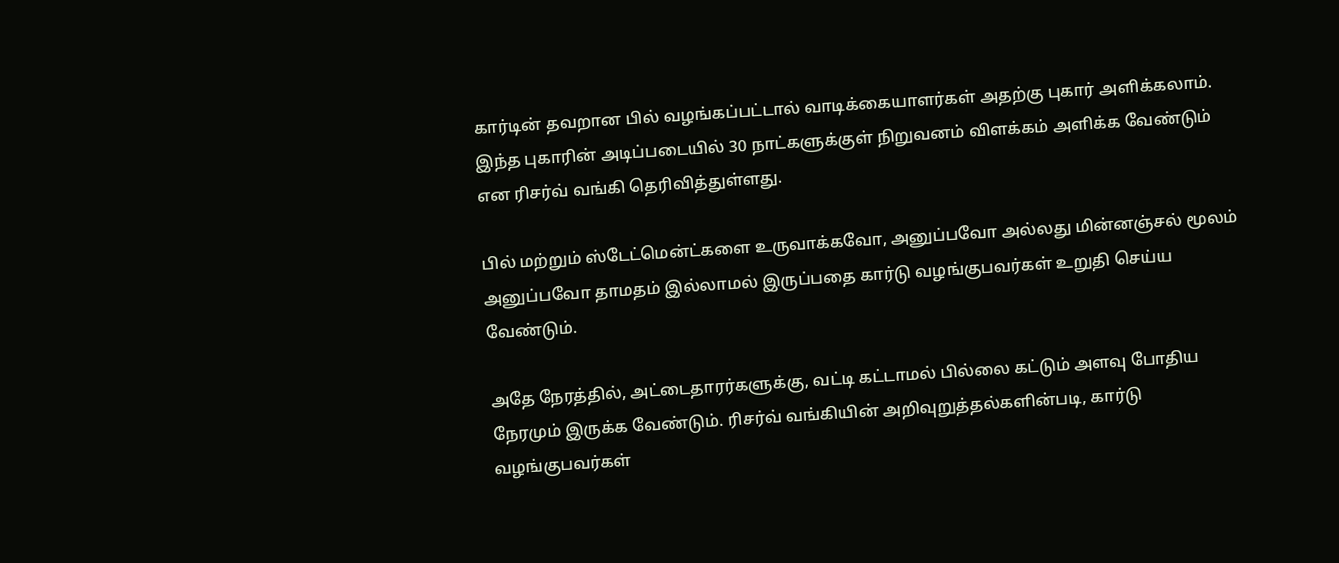கார்டின் தவறான பில் வழங்கப்பட்டால் வாடிக்கையாளர்கள் அதற்கு புகார் அளிக்கலாம். இந்த புகாரின் அடிப்படையில் 30 நாட்களுக்குள் நிறுவனம் விளக்கம் அளிக்க வேண்டும் என ரிசர்வ் வங்கி தெரிவித்துள்ளது.

பில் மற்றும் ஸ்டேட்மென்ட்களை உருவாக்கவோ, அனுப்பவோ அல்லது மின்னஞ்சல் மூலம் அனுப்பவோ தாமதம் இல்லாமல் இருப்பதை கார்டு வழங்குபவர்கள் உறுதி செய்ய வேண்டும்.

அதே நேரத்தில், அட்டைதாரர்களுக்கு, வட்டி கட்டாமல் பில்லை கட்டும் அளவு போதிய நேரமும் இருக்க வேண்டும். ரிசர்வ் வங்கியின் அறிவுறுத்தல்களின்படி, கார்டு வழங்குபவர்கள்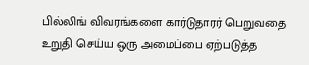பில்லிங் விவரங்களை கார்டுதாரர் பெறுவதை உறுதி செய்ய ஒரு அமைப்பை ஏற்படுத்த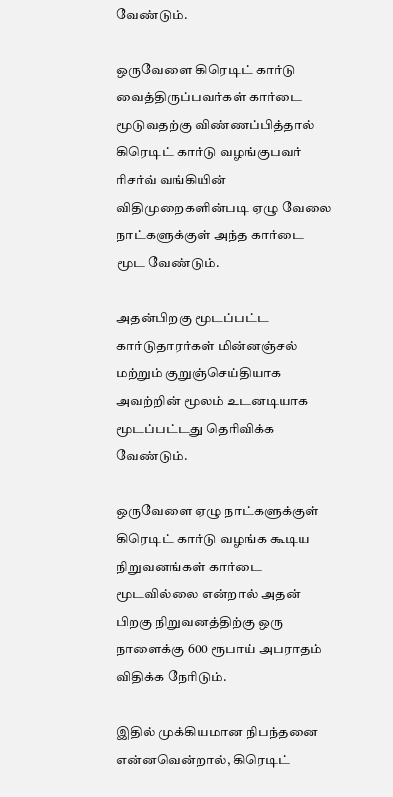வேண்டும்.

ஒருவேளை கிரெடிட் கார்டு வைத்திருப்பவர்கள் கார்டை மூடுவதற்கு விண்ணப்பித்தால் கிரெடிட் கார்டு வழங்குபவர் ரிசர்வ் வங்கியின் விதிமுறைகளின்படி ஏழு வேலை நாட்களுக்குள் அந்த கார்டை மூட வேண்டும்.

அதன்பிறகு மூடப்பட்ட கார்டுதாரர்கள் மின்னஞ்சல் மற்றும் குறுஞ்செய்தியாக அவற்றின் மூலம் உடனடியாக மூடப்பட்டது தெரிவிக்க வேண்டும்.

ஒருவேளை ஏழு நாட்களுக்குள் கிரெடிட் கார்டு வழங்க கூடிய நிறுவனங்கள் கார்டை மூடவில்லை என்றால் அதன் பிறகு நிறுவனத்திற்கு ஒரு நாளைக்கு 600 ரூபாய் அபராதம் விதிக்க நேரிடும்.

இதில் முக்கியமான நிபந்தனை என்னவென்றால், கிரெடிட்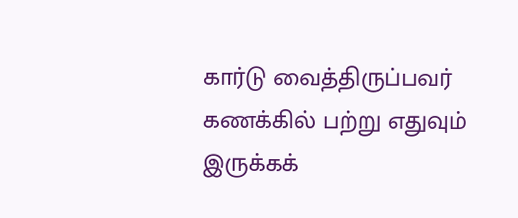கார்டு வைத்திருப்பவர் கணக்கில் பற்று எதுவும் இருக்கக்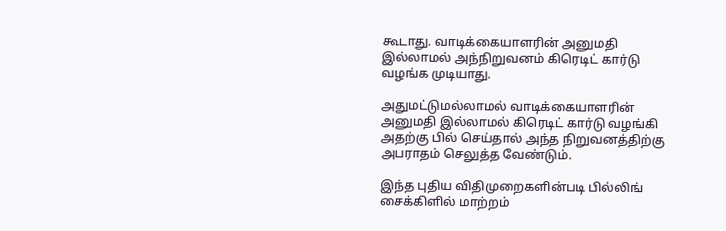கூடாது. வாடிக்கையாளரின் அனுமதி இல்லாமல் அந்நிறுவனம் கிரெடிட் கார்டு வழங்க முடியாது.

அதுமட்டுமல்லாமல் வாடிக்கையாளரின் அனுமதி இல்லாமல் கிரெடிட் கார்டு வழங்கி அதற்கு பில் செய்தால் அந்த நிறுவனத்திற்கு அபராதம் செலுத்த வேண்டும்.

இந்த புதிய விதிமுறைகளின்படி பில்லிங் சைக்கிளில் மாற்றம்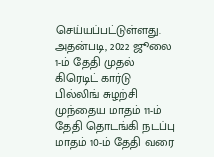செய்யப்பட்டுள்ளது. அதன்படி, 2022 ஜூலை 1-ம் தேதி முதல் கிரெடிட் கார்டு பில்லிங் சுழற்சி முந்தைய மாதம் 11-ம் தேதி தொடங்கி நடப்பு மாதம் 10-ம் தேதி வரை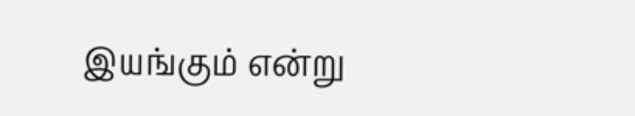இயங்கும் என்று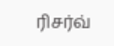ரிசர்வ்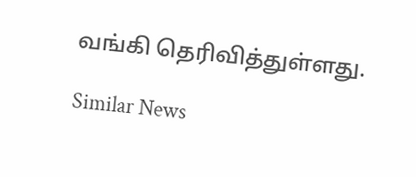வங்கி தெரிவித்துள்ளது.

Similar News